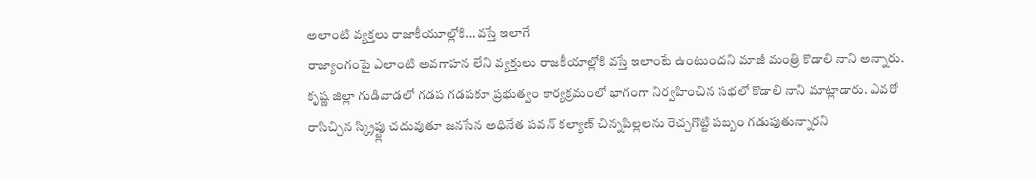అలాంటి వ్యక్తలు రాజాకీయూల్లోకి… వస్తే ఇలాగే
రాజ్యాంగంపై ఎలాంటి అవగాహన లేని వ్యక్తులు రాజకీయాల్లోకి వస్తే ఇలాంటే ఉంటుందని మాజీ మంత్రి కొడాలి నాని అన్నారు. కృష్ణ జిల్లా గుడివాడలో గడప గడపకూ ప్రభుత్వం కార్యక్రమంలో భాగంగా నిర్వహించిన సభలో కొడాలి నాని మాట్లాడారు. ఎవరో రాసిచ్చిన స్క్రిప్ట్లు చదువుతూ జనసేన అధినేత పవన్ కల్యాణ్ చిన్నపిల్లలను రెచ్చగొట్టి పబ్బం గడుపుతున్నారని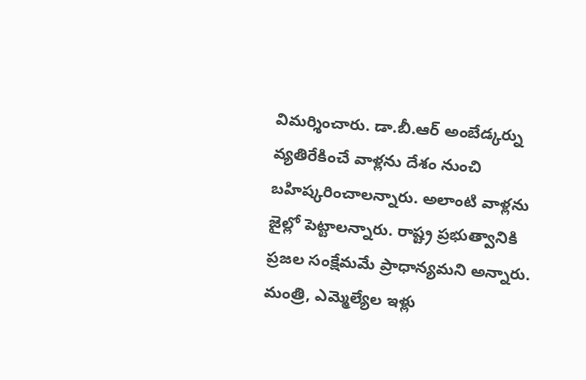విమర్శించారు. డా.బీ.ఆర్ అంబేడ్కర్ను వ్యతిరేకించే వాళ్లను దేశం నుంచి బహిష్కరించాలన్నారు. అలాంటి వాళ్లను జైల్లో పెట్టాలన్నారు. రాష్ట్ర ప్రభుత్వానికి ప్రజల సంక్షేమమే ప్రాధాన్యమని అన్నారు. మంత్రి, ఎమ్మెల్యేల ఇళ్లు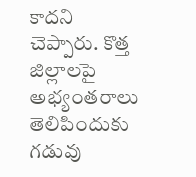కాదని చెప్పారు. కొత్త జిల్లాలపై అభ్యంతరాలు తెలిపిందుకు గడువు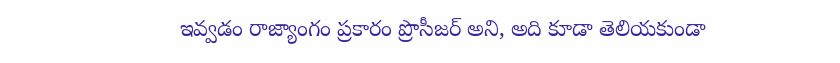ఇవ్వడం రాజ్యాంగం ప్రకారం ప్రొసీజర్ అని, అది కూడా తెలియకుండా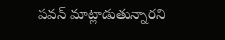పవన్ మాట్లాడుతున్నారని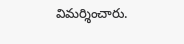విమర్శించారు.